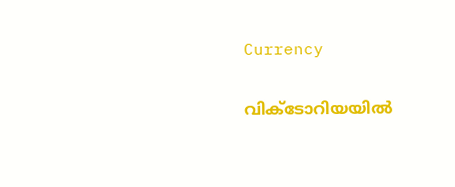Currency

വിക്ടോറിയയില്‍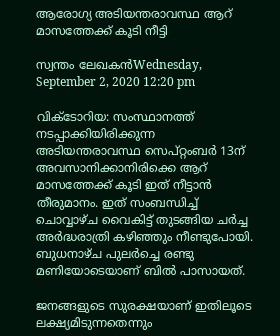ആരോഗ്യ അടിയന്തരാവസ്ഥ ആറ് മാസത്തേക്ക് കൂടി നീട്ടി

സ്വന്തം ലേഖകന്‍Wednesday, September 2, 2020 12:20 pm

വിക്ടോറിയ: സംസ്ഥാനത്ത് നടപ്പാക്കിയിരിക്കുന്ന അടിയന്തരാവസ്ഥ സെപ്റ്റംബര്‍ 13ന് അവസാനിക്കാനിരിക്കെ ആറ് മാസത്തേക്ക് കൂടി ഇത് നീട്ടാന്‍ തീരുമാനം. ഇത് സംബന്ധിച്ച് ചൊവ്വാഴ്ച വൈകിട്ട് തുടങ്ങിയ ചര്‍ച്ച അര്‍ദ്ധരാത്രി കഴിഞ്ഞും നീണ്ടുപോയി. ബുധനാഴ്ച പുലര്‍ച്ചെ രണ്ടു മണിയോടെയാണ് ബില്‍ പാസായത്.

ജനങ്ങളുടെ സുരക്ഷയാണ് ഇതിലൂടെ ലക്ഷ്യമിടുന്നതെന്നും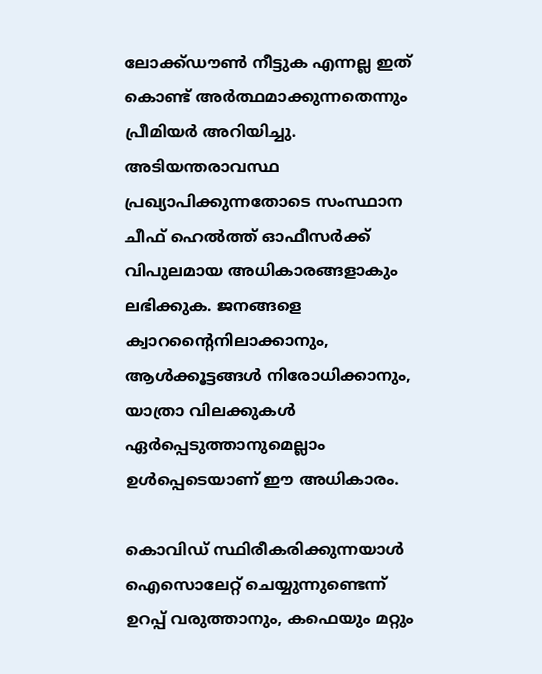ലോക്ക്ഡൗണ്‍ നീട്ടുക എന്നല്ല ഇത് കൊണ്ട് അര്‍ത്ഥമാക്കുന്നതെന്നും പ്രീമിയര്‍ അറിയിച്ചു. അടിയന്തരാവസ്ഥ പ്രഖ്യാപിക്കുന്നതോടെ സംസ്ഥാന ചീഫ് ഹെല്‍ത്ത് ഓഫീസര്‍ക്ക് വിപുലമായ അധികാരങ്ങളാകും ലഭിക്കുക. ജനങ്ങളെ ക്വാറന്റൈനിലാക്കാനും, ആള്‍ക്കൂട്ടങ്ങള്‍ നിരോധിക്കാനും, യാത്രാ വിലക്കുകള്‍ ഏര്‍പ്പെടുത്താനുമെല്ലാം ഉള്‍പ്പെടെയാണ് ഈ അധികാരം.

കൊവിഡ് സ്ഥിരീകരിക്കുന്നയാള്‍ ഐസൊലേറ്റ് ചെയ്യുന്നുണ്ടെന്ന് ഉറപ്പ് വരുത്താനും, കഫെയും മറ്റും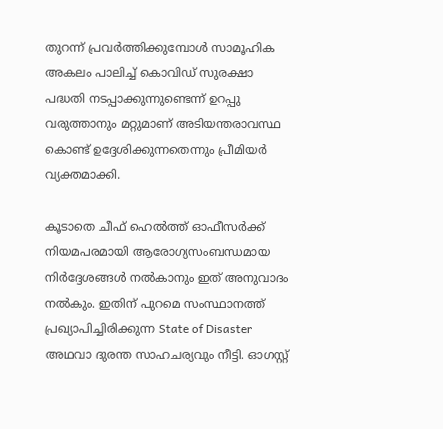തുറന്ന് പ്രവര്‍ത്തിക്കുമ്പോള്‍ സാമൂഹിക അകലം പാലിച്ച് കൊവിഡ് സുരക്ഷാ പദ്ധതി നടപ്പാക്കുന്നുണ്ടെന്ന് ഉറപ്പു വരുത്താനും മറ്റുമാണ് അടിയന്തരാവസ്ഥ കൊണ്ട് ഉദ്ദേശിക്കുന്നതെന്നും പ്രീമിയര്‍ വ്യക്തമാക്കി.

കൂടാതെ ചീഫ് ഹെല്‍ത്ത് ഓഫീസര്‍ക്ക് നിയമപരമായി ആരോഗ്യസംബന്ധമായ നിര്‍ദ്ദേശങ്ങള്‍ നല്‍കാനും ഇത് അനുവാദം നല്‍കും. ഇതിന് പുറമെ സംസ്ഥാനത്ത് പ്രഖ്യാപിച്ചിരിക്കുന്ന State of Disaster അഥവാ ദുരന്ത സാഹചര്യവും നീട്ടി. ഓഗസ്റ്റ്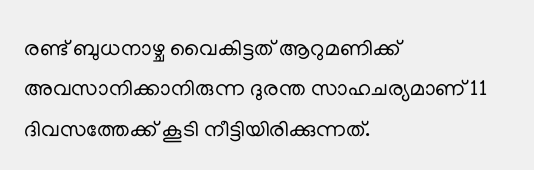രണ്ട് ബുധനാഴ്ച വൈകിട്ടത് ആറുമണിക്ക് അവസാനിക്കാനിരുന്ന ദുരന്ത സാഹചര്യമാണ് 11 ദിവസത്തേക്ക് കൂടി നീട്ടിയിരിക്കുന്നത്.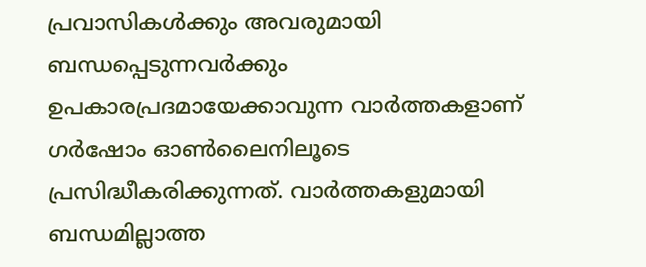പ്രവാസികൾക്കും അവരുമായി ബന്ധപ്പെടുന്നവർക്കും ഉപകാരപ്രദമായേക്കാവുന്ന വാർത്തകളാണ് ഗർഷോം ഓൺലൈനിലൂടെ പ്രസിദ്ധീകരിക്കുന്നത്. വാർത്തകളുമായി ബന്ധമില്ലാത്ത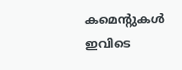കമെന്റുകൾ ഇവിടെ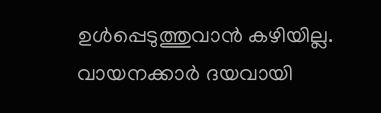ഉൾപ്പെടുത്തുവാൻ കഴിയില്ല. വായനക്കാർ ദയവായി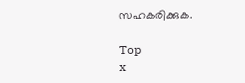സഹകരിക്കുക.

Top
x